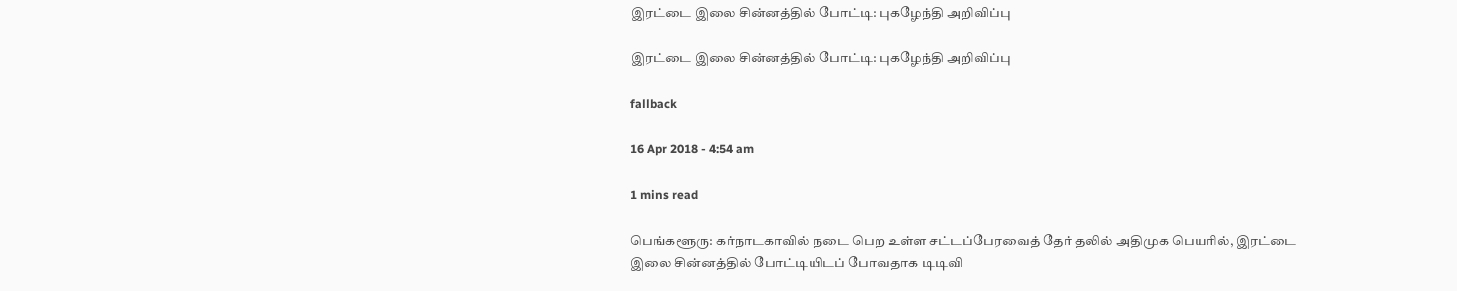இரட்டை இலை சின்னத்தில் போட்டி: புகழேந்தி அறிவிப்பு

இரட்டை இலை சின்னத்தில் போட்டி: புகழேந்தி அறிவிப்பு

fallback

16 Apr 2018 - 4:54 am

1 mins read

பெங்களூரு: கர்நாடகாவில் நடை பெற உள்ள சட்டப்பேரவைத் தேர் தலில் அதிமுக பெயரில், இரட்டை இலை சின்னத்தில் போட்டியிடப் போவதாக டிடிவி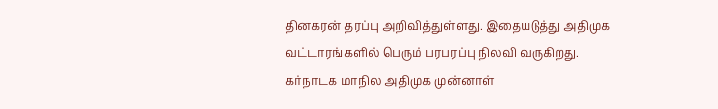தினகரன் தரப்பு அறிவித்துள்ளது. இதையடுத்து அதிமுக வட்டாரங்களில் பெரும் பரபரப்பு நிலவி வருகிறது. கர்நாடக மாநில அதிமுக முன்னாள்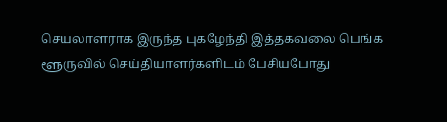செயலாளராக இருந்த புகழேந்தி இத்தகவலை பெங்க ளூருவில் செய்தியாளர்களிடம் பேசியபோது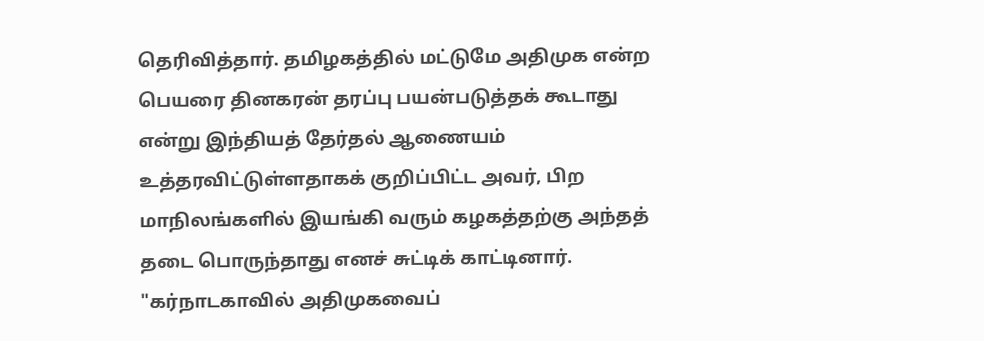தெரிவித்தார். தமிழகத்தில் மட்டுமே அதிமுக என்ற பெயரை தினகரன் தரப்பு பயன்படுத்தக் கூடாது என்று இந்தியத் தேர்தல் ஆணையம் உத்தரவிட்டுள்ளதாகக் குறிப்பிட்ட அவர், பிற மாநிலங்களில் இயங்கி வரும் கழகத்தற்கு அந்தத் தடை பொருந்தாது எனச் சுட்டிக் காட்டினார். "கர்நாடகாவில் அதிமுகவைப்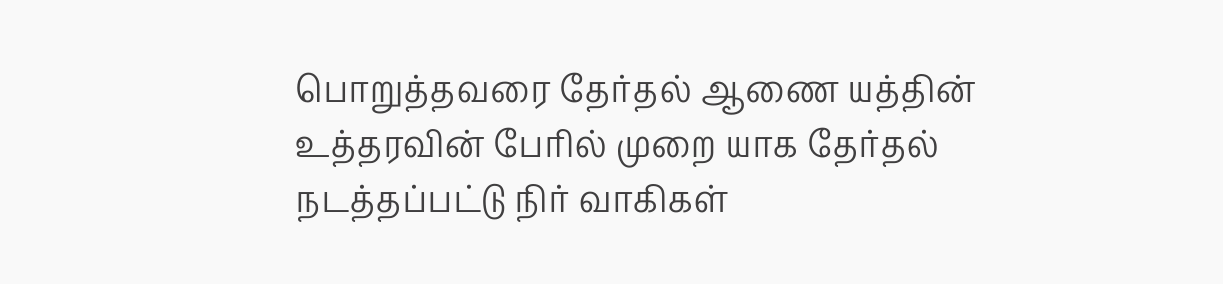பொறுத்தவரை தேர்தல் ஆணை யத்தின் உத்தரவின் பேரில் முறை யாக தேர்தல் நடத்தப்பட்டு நிர் வாகிகள்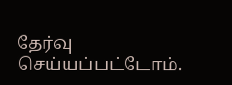தேர்வு செய்யப்பட்டோம்.